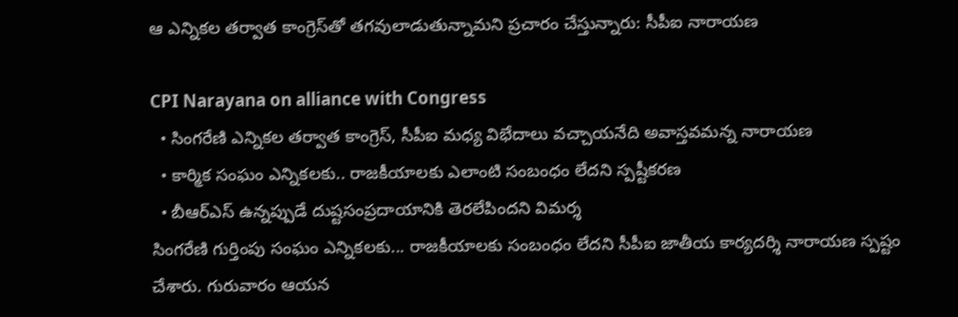ఆ ఎన్నికల తర్వాత కాంగ్రెస్‌తో తగవులాడుతున్నామని ప్రచారం చేస్తున్నారు: సీపీఐ నారాయణ

CPI Narayana on alliance with Congress
  • సింగరేణి ఎన్నికల తర్వాత కాంగ్రెస్, సీపీఐ మధ్య విభేదాలు వచ్చాయనేది అవాస్తవమన్న నారాయణ
  • కార్మిక సంఘం ఎన్నికలకు.. రాజకీయాలకు ఎలాంటి సంబంధం లేదని స్పష్టీకరణ
  • బీఆర్ఎస్ ఉన్నప్పుడే దుష్టసంప్రదాయానికి తెరలేపిందని విమర్శ
సింగరేణి గుర్తింపు సంఘం ఎన్నికలకు... రాజకీయాలకు సంబంధం లేదని సీపీఐ జాతీయ కార్యదర్శి నారాయణ స్పష్టం చేశారు. గురువారం ఆయన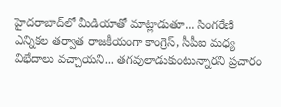హైదరాబాద్‌లో మీడియాతో మాట్లాడుతూ... సింగరేణి ఎన్నికల తర్వాత రాజకీయంగా కాంగ్రెస్, సీపీఐ మధ్య విభేదాలు వచ్చాయని... తగవులాడుకుంటున్నారని ప్రచారం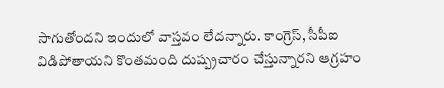సాగుతోందని ఇందులో వాస్తవం లేదన్నారు. కాంగ్రెస్, సీపీఐ విడిపోతాయని కొంతమంది దుష్ప్రచారం చేస్తున్నారని ఆగ్రహం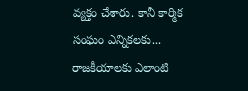వ్యక్తం చేశారు. కానీ కార్మిక సంఘం ఎన్నికలకు... రాజకీయాలకు ఎలాంటి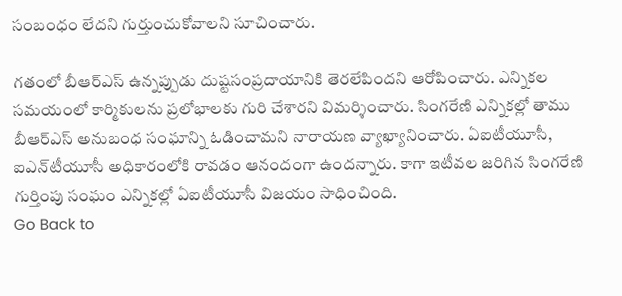సంబంధం లేదని గుర్తుంచుకోవాలని సూచించారు.

గతంలో బీఆర్ఎస్ ఉన్నప్పుడు దుష్టసంప్రదాయానికి తెరలేపిందని ఆరోపించారు. ఎన్నికల సమయంలో కార్మికులను ప్రలోభాలకు గురి చేశారని విమర్శించారు. సింగరేణి ఎన్నికల్లో తాము బీఆర్ఎస్ అనుబంధ సంఘాన్ని ఓడించామని నారాయణ వ్యాఖ్యానించారు. ఏఐటీయూసీ, ఐఎన్‌టీయూసీ అధికారంలోకి రావడం ఆనందంగా ఉందన్నారు. కాగా ఇటీవల జరిగిన సింగరేణి గుర్తింపు సంఘం ఎన్నికల్లో ఏఐటీయూసీ విజయం సాధించింది.
Go Back to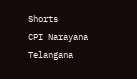Shorts
CPI Narayana
Telangana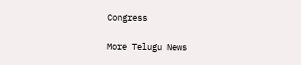Congress

More Telugu News